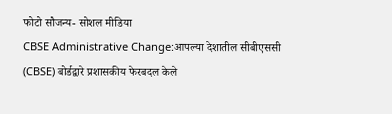फोटो सौजन्य- सोशल मीडिया
CBSE Administrative Change:आपल्या देशातील सीबीएससी (CBSE) बोर्डद्वारे प्रशासकीय फेरबदल केले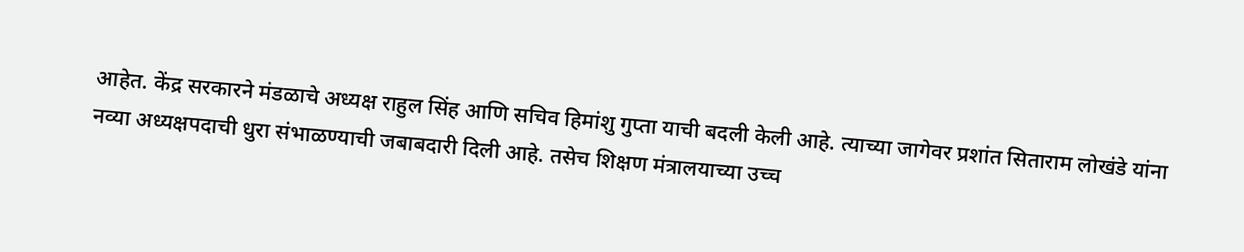आहेत. केंद्र सरकारने मंडळाचे अध्यक्ष राहुल सिंह आणि सचिव हिमांशु गुप्ता याची बदली केली आहे. त्याच्या जागेवर प्रशांत सिताराम लोखंडे यांना नव्या अध्यक्षपदाची धुरा संभाळण्याची जबाबदारी दिली आहे. तसेच शिक्षण मंत्रालयाच्या उच्च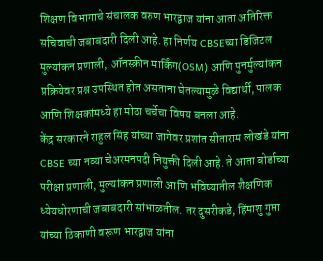शिक्षण विभागाचे संचालक वरुण भारद्वाज यांना आता अतिरिक्त सचिवाची जबाबदारी दिली आहे. हा निर्णय CBSEच्या डिजिटल मुल्यांकन प्रणाली, ऑनस्क्रीन मार्किंग(OSM) आणि पुनर्मुल्यांकन प्रक्रियेवर प्रश्न उपस्थित होत असताना घेतल्यामुळे विद्यार्थी, पालक आणि शिक्षकांमध्ये हा मोठा चर्चेचा विषय बनला आहे.
केंद्र सरकारने राहुल सिंह यांच्या जागेवर प्रशांत सीताराम लोखंडे यांना CBSE च्या नव्या चेअरमनपदी नियुक्ती दिली आहे. ते आता बोर्डाच्या परीक्षा प्रणाली, मुल्यांकन प्रणाली आणि भविष्यातील शैक्षणिक ध्येयधोरणाची जबाबदारी सांभाळतील. तर दुसरीकडे, हिंमाशु गुप्ता यांच्या ठिकाणी वरूण भारद्वाज यांना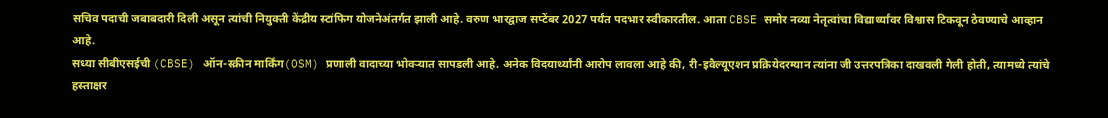सचिव पदाची जबाबदारी दिली असून त्यांची नियुक्ती केंद्रीय स्टांफिग योजनेअंतर्गत झाली आहे. वरुण भारद्वाज सप्टेंबर 2027 पर्यंत पदभार स्वीकारतील. आता CBSE समोर नव्या नेतृत्वांचा विद्यार्थ्यांवर विश्वास टिकवून ठेवण्याचे आव्हान आहे.
सध्या सीबीएसईची (CBSE) ऑन-स्क्रीन मार्किंग(OSM) प्रणाली वादाच्या भोवऱ्यात सापडली आहे. अनेक विदयार्थ्यांनी आरोप लावला आहे की, री-इवैल्यूएशन प्रक्रियेदरम्यान त्यांना जी उत्तरपत्रिका दाखवली गेली होती, त्यामध्ये त्यांचे हस्ताक्षर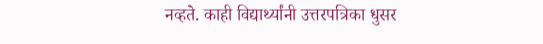नव्हते. काही विद्यार्थ्यांनी उत्तरपत्रिका धुसर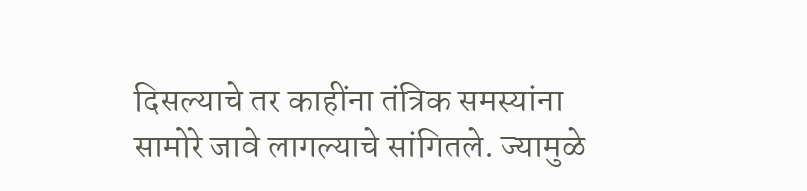दिसल्याचे तर काहींना तंत्रिक समस्यांना सामोरे जावे लागल्याचे सांगितले. ज्यामुळे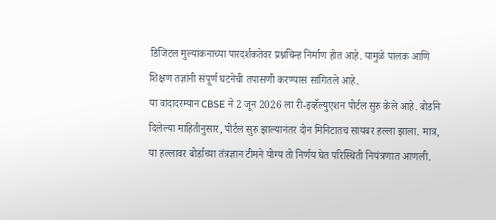डिजिटल मुल्यांकनाच्या पारदर्शकतेवर प्रश्नचिन्ह निर्माण होत आहे. यामुळे पालक आणि शिक्षण तज्ञांनी संपूर्ण घटनेची तपासणी करण्यास सांगितले आहे.
या वादादरम्यान CBSE ने 2 जून 2026 ला री-इव्हॅल्युएशन पोर्टल सुरु केले आहे. बोर्डाने दिलेल्या माहितीनुसार, पोर्टल सुरु झाल्यानंतर दोन मिनिटातच सायबर हल्ला झाला. मात्र, या हल्लावर बोर्डाच्या तंत्रज्ञान टीमने योग्य तो निर्णय घेत परिस्थिती नियंत्रणात आणली.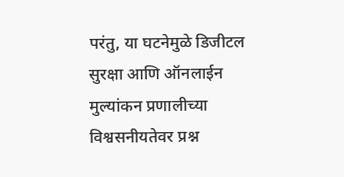परंतु, या घटनेमुळे डिजीटल सुरक्षा आणि ऑनलाईन मुल्यांकन प्रणालीच्या विश्वसनीयतेवर प्रश्न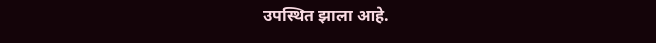उपस्थित झाला आहे.